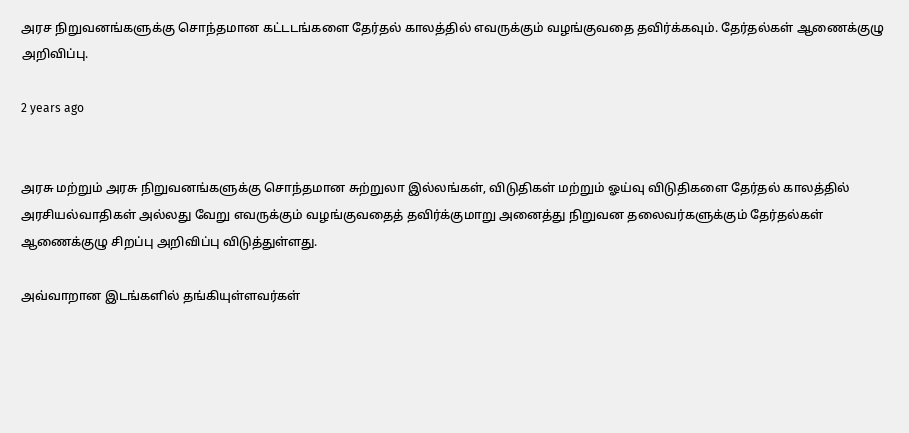அரச நிறுவனங்களுக்கு சொந்தமான கட்டடங்களை தேர்தல் காலத்தில் எவருக்கும் வழங்குவதை தவிர்க்கவும். தேர்தல்கள் ஆணைக்குழு அறிவிப்பு.

2 years ago


அரசு மற்றும் அரசு நிறுவனங்களுக்கு சொந்தமான சுற்றுலா இல்லங்கள், விடுதிகள் மற்றும் ஓய்வு விடுதிகளை தேர்தல் காலத்தில் அரசியல்வாதிகள் அல்லது வேறு எவருக்கும் வழங்குவதைத் தவிர்க்குமாறு அனைத்து நிறுவன தலைவர்களுக்கும் தேர்தல்கள் ஆணைக்குழு சிறப்பு அறிவிப்பு விடுத்துள்ளது.

அவ்வாறான இடங்களில் தங்கியுள்ளவர்கள்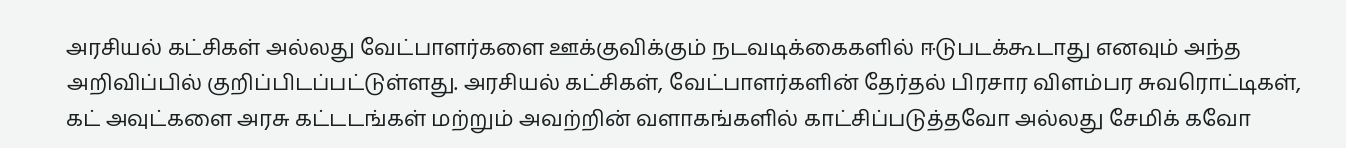அரசியல் கட்சிகள் அல்லது வேட்பாளர்களை ஊக்குவிக்கும் நடவடிக்கைகளில் ஈடுபடக்கூடாது எனவும் அந்த அறிவிப்பில் குறிப்பிடப்பட்டுள்ளது. அரசியல் கட்சிகள், வேட்பாளர்களின் தேர்தல் பிரசார விளம்பர சுவரொட்டிகள், கட் அவுட்களை அரசு கட்டடங்கள் மற்றும் அவற்றின் வளாகங்களில் காட்சிப்படுத்தவோ அல்லது சேமிக் கவோ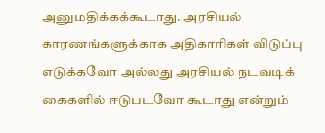அனுமதிக்கக்கூடாது. அரசியல் காரணங்களுக்காக அதிகாரிகள் விடுப்பு எடுக்கவோ அல்லது அரசியல் நடவடிக் கைகளில் ஈடுபடவோ கூடாது என்றும்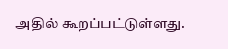அதில் கூறப்பட்டுள்ளது.